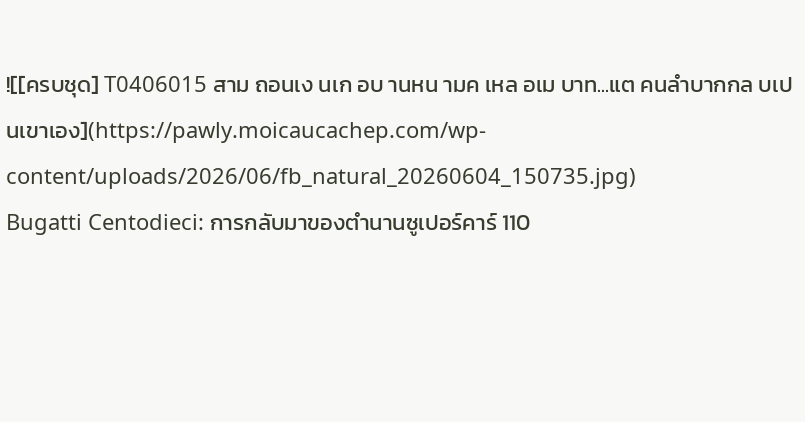![[ครบชุด] T0406015 สาม ถอนเง นเก อบ านหน ามค เหล อเม บาท...แต คนลำบากกล บเป นเขาเอง](https://pawly.moicaucachep.com/wp-content/uploads/2026/06/fb_natural_20260604_150735.jpg)
Bugatti Centodieci: การกลับมาของตำนานซูเปอร์คาร์ 110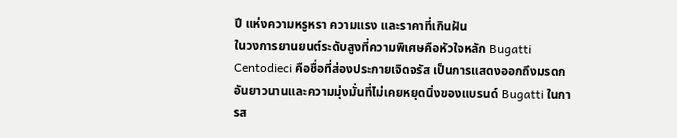ปี แห่งความหรูหรา ความแรง และราคาที่เกินฝัน
ในวงการยานยนต์ระดับสูงที่ความพิเศษคือหัวใจหลัก Bugatti Centodieci คือชื่อที่ส่องประกายเจิดจรัส เป็นการแสดงออกถึงมรดกอันยาวนานและความมุ่งมั่นที่ไม่เคยหยุดนิ่งของแบรนด์ Bugatti ในการส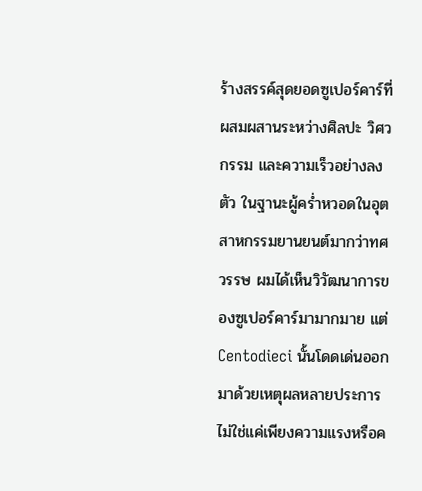ร้างสรรค์สุดยอดซูเปอร์คาร์ที่ผสมผสานระหว่างศิลปะ วิศวกรรม และความเร็วอย่างลงตัว ในฐานะผู้คร่ำหวอดในอุตสาหกรรมยานยนต์มากว่าทศวรรษ ผมได้เห็นวิวัฒนาการของซูเปอร์คาร์มามากมาย แต่ Centodieci นั้นโดดเด่นออกมาด้วยเหตุผลหลายประการ ไม่ใช่แค่เพียงความแรงหรือค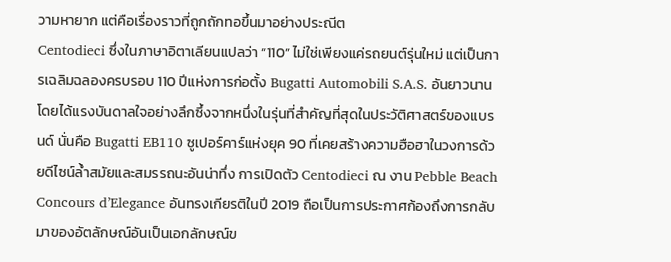วามหายาก แต่คือเรื่องราวที่ถูกถักทอขึ้นมาอย่างประณีต
Centodieci ซึ่งในภาษาอิตาเลียนแปลว่า “110” ไม่ใช่เพียงแค่รถยนต์รุ่นใหม่ แต่เป็นการเฉลิมฉลองครบรอบ 110 ปีแห่งการก่อตั้ง Bugatti Automobili S.A.S. อันยาวนาน โดยได้แรงบันดาลใจอย่างลึกซึ้งจากหนึ่งในรุ่นที่สำคัญที่สุดในประวัติศาสตร์ของแบรนด์ นั่นคือ Bugatti EB110 ซูเปอร์คาร์แห่งยุค 90 ที่เคยสร้างความฮือฮาในวงการด้วยดีไซน์ล้ำสมัยและสมรรถนะอันน่าทึ่ง การเปิดตัว Centodieci ณ งาน Pebble Beach Concours d’Elegance อันทรงเกียรติในปี 2019 ถือเป็นการประกาศก้องถึงการกลับมาของอัตลักษณ์อันเป็นเอกลักษณ์ข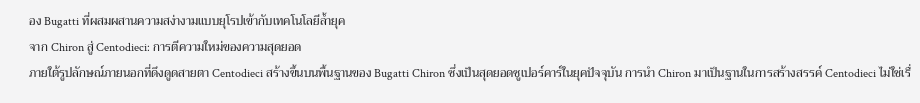อง Bugatti ที่ผสมผสานความสง่างามแบบยุโรปเข้ากับเทคโนโลยีล้ำยุค
จาก Chiron สู่ Centodieci: การตีความใหม่ของความสุดยอด
ภายใต้รูปลักษณ์ภายนอกที่ดึงดูดสายตา Centodieci สร้างขึ้นบนพื้นฐานของ Bugatti Chiron ซึ่งเป็นสุดยอดซูเปอร์คาร์ในยุคปัจจุบัน การนำ Chiron มาเป็นฐานในการสร้างสรรค์ Centodieci ไม่ใช่เรื่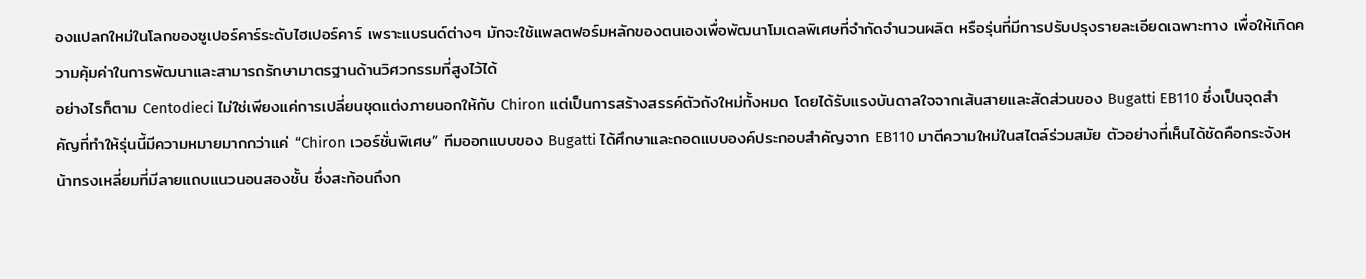องแปลกใหม่ในโลกของซูเปอร์คาร์ระดับไฮเปอร์คาร์ เพราะแบรนด์ต่างๆ มักจะใช้แพลตฟอร์มหลักของตนเองเพื่อพัฒนาโมเดลพิเศษที่จำกัดจำนวนผลิต หรือรุ่นที่มีการปรับปรุงรายละเอียดเฉพาะทาง เพื่อให้เกิดความคุ้มค่าในการพัฒนาและสามารถรักษามาตรฐานด้านวิศวกรรมที่สูงไว้ได้
อย่างไรก็ตาม Centodieci ไม่ใช่เพียงแค่การเปลี่ยนชุดแต่งภายนอกให้กับ Chiron แต่เป็นการสร้างสรรค์ตัวถังใหม่ทั้งหมด โดยได้รับแรงบันดาลใจจากเส้นสายและสัดส่วนของ Bugatti EB110 ซึ่งเป็นจุดสำคัญที่ทำให้รุ่นนี้มีความหมายมากกว่าแค่ “Chiron เวอร์ชั่นพิเศษ” ทีมออกแบบของ Bugatti ได้ศึกษาและถอดแบบองค์ประกอบสำคัญจาก EB110 มาตีความใหม่ในสไตล์ร่วมสมัย ตัวอย่างที่เห็นได้ชัดคือกระจังหน้าทรงเหลี่ยมที่มีลายแถบแนวนอนสองชั้น ซึ่งสะท้อนถึงก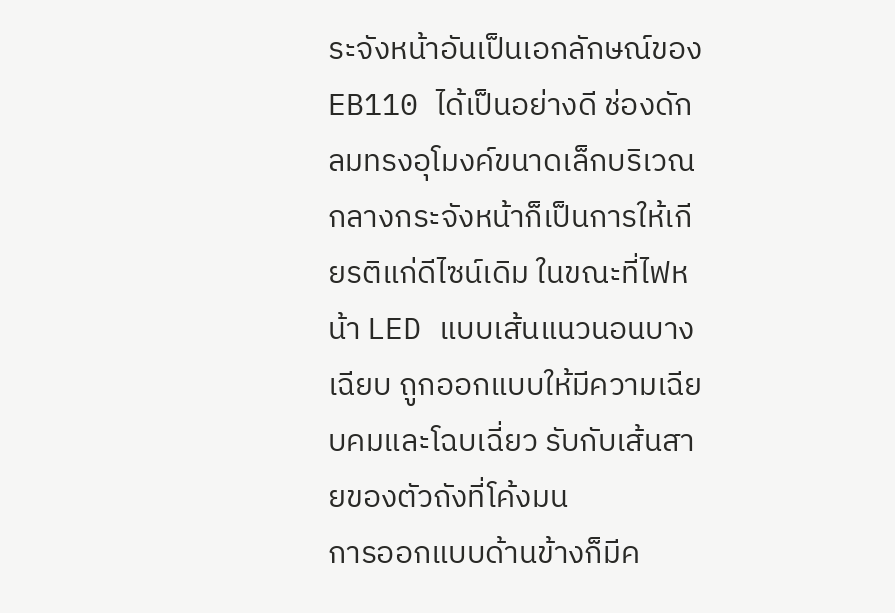ระจังหน้าอันเป็นเอกลักษณ์ของ EB110 ได้เป็นอย่างดี ช่องดักลมทรงอุโมงค์ขนาดเล็กบริเวณกลางกระจังหน้าก็เป็นการให้เกียรติแก่ดีไซน์เดิม ในขณะที่ไฟหน้า LED แบบเส้นแนวนอนบางเฉียบ ถูกออกแบบให้มีความเฉียบคมและโฉบเฉี่ยว รับกับเส้นสายของตัวถังที่โค้งมน
การออกแบบด้านข้างก็มีค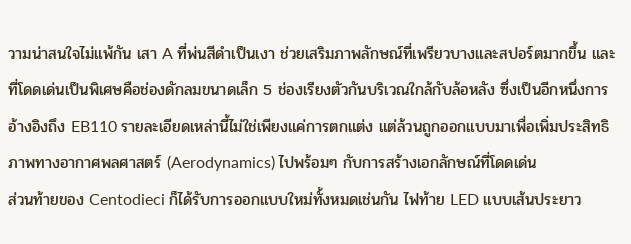วามน่าสนใจไม่แพ้กัน เสา A ที่พ่นสีดำเป็นเงา ช่วยเสริมภาพลักษณ์ที่เพรียวบางและสปอร์ตมากขึ้น และที่โดดเด่นเป็นพิเศษคือช่องดักลมขนาดเล็ก 5 ช่องเรียงตัวกันบริเวณใกล้กับล้อหลัง ซึ่งเป็นอีกหนึ่งการอ้างอิงถึง EB110 รายละเอียดเหล่านี้ไม่ใช่เพียงแค่การตกแต่ง แต่ล้วนถูกออกแบบมาเพื่อเพิ่มประสิทธิภาพทางอากาศพลศาสตร์ (Aerodynamics) ไปพร้อมๆ กับการสร้างเอกลักษณ์ที่โดดเด่น
ส่วนท้ายของ Centodieci ก็ได้รับการออกแบบใหม่ทั้งหมดเช่นกัน ไฟท้าย LED แบบเส้นประยาว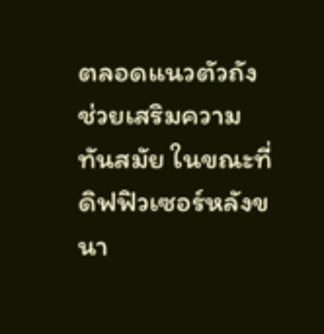ตลอดแนวตัวถัง ช่วยเสริมความทันสมัย ในขณะที่ดิฟฟิวเซอร์หลังขนา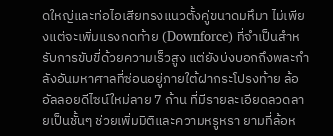ดใหญ่และท่อไอเสียทรงแนวตั้งคู่ขนาดมหึมา ไม่เพียงแต่จะเพิ่มแรงกดท้าย (Downforce) ที่จำเป็นสำหรับการขับขี่ด้วยความเร็วสูง แต่ยังบ่งบอกถึงพละกำลังอันมหาศาลที่ซ่อนอยู่ภายใต้ฝากระโปรงท้าย ล้ออัลลอยดีไซน์ใหม่ลาย 7 ก้าน ที่มีรายละเอียดลวดลายเป็นชั้นๆ ช่วยเพิ่มมิติและความหรูหรา ยามที่ล้อห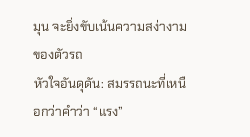มุน จะยิ่งขับเน้นความสง่างามของตัวรถ
หัวใจอันดุดัน: สมรรถนะที่เหนือกว่าคำว่า “แรง”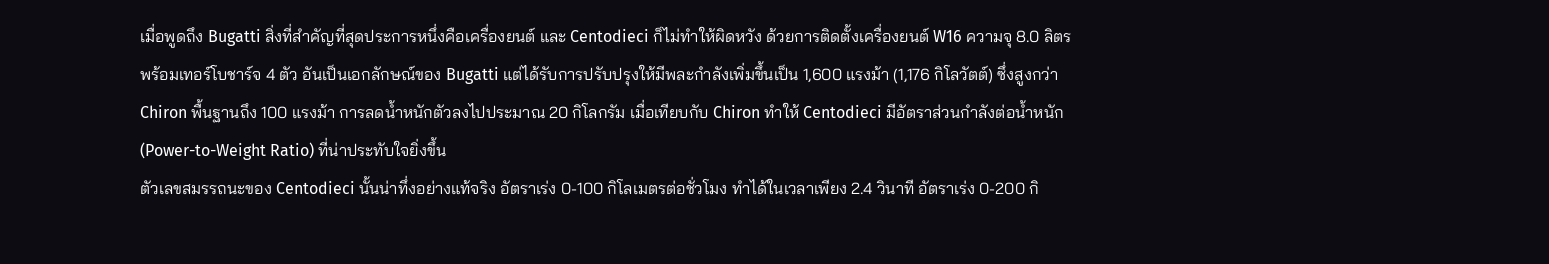เมื่อพูดถึง Bugatti สิ่งที่สำคัญที่สุดประการหนึ่งคือเครื่องยนต์ และ Centodieci ก็ไม่ทำให้ผิดหวัง ด้วยการติดตั้งเครื่องยนต์ W16 ความจุ 8.0 ลิตร พร้อมเทอร์โบชาร์จ 4 ตัว อันเป็นเอกลักษณ์ของ Bugatti แต่ได้รับการปรับปรุงให้มีพละกำลังเพิ่มขึ้นเป็น 1,600 แรงม้า (1,176 กิโลวัตต์) ซึ่งสูงกว่า Chiron พื้นฐานถึง 100 แรงม้า การลดน้ำหนักตัวลงไปประมาณ 20 กิโลกรัม เมื่อเทียบกับ Chiron ทำให้ Centodieci มีอัตราส่วนกำลังต่อน้ำหนัก (Power-to-Weight Ratio) ที่น่าประทับใจยิ่งขึ้น
ตัวเลขสมรรถนะของ Centodieci นั้นน่าทึ่งอย่างแท้จริง อัตราเร่ง 0-100 กิโลเมตรต่อชั่วโมง ทำได้ในเวลาเพียง 2.4 วินาที อัตราเร่ง 0-200 กิ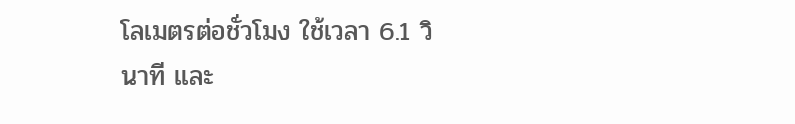โลเมตรต่อชั่วโมง ใช้เวลา 6.1 วินาที และ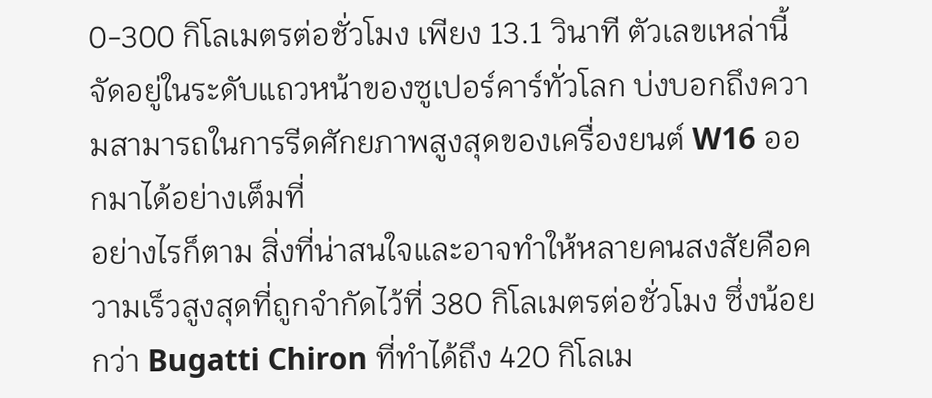0-300 กิโลเมตรต่อชั่วโมง เพียง 13.1 วินาที ตัวเลขเหล่านี้จัดอยู่ในระดับแถวหน้าของซูเปอร์คาร์ทั่วโลก บ่งบอกถึงความสามารถในการรีดศักยภาพสูงสุดของเครื่องยนต์ W16 ออกมาได้อย่างเต็มที่
อย่างไรก็ตาม สิ่งที่น่าสนใจและอาจทำให้หลายคนสงสัยคือความเร็วสูงสุดที่ถูกจำกัดไว้ที่ 380 กิโลเมตรต่อชั่วโมง ซึ่งน้อยกว่า Bugatti Chiron ที่ทำได้ถึง 420 กิโลเม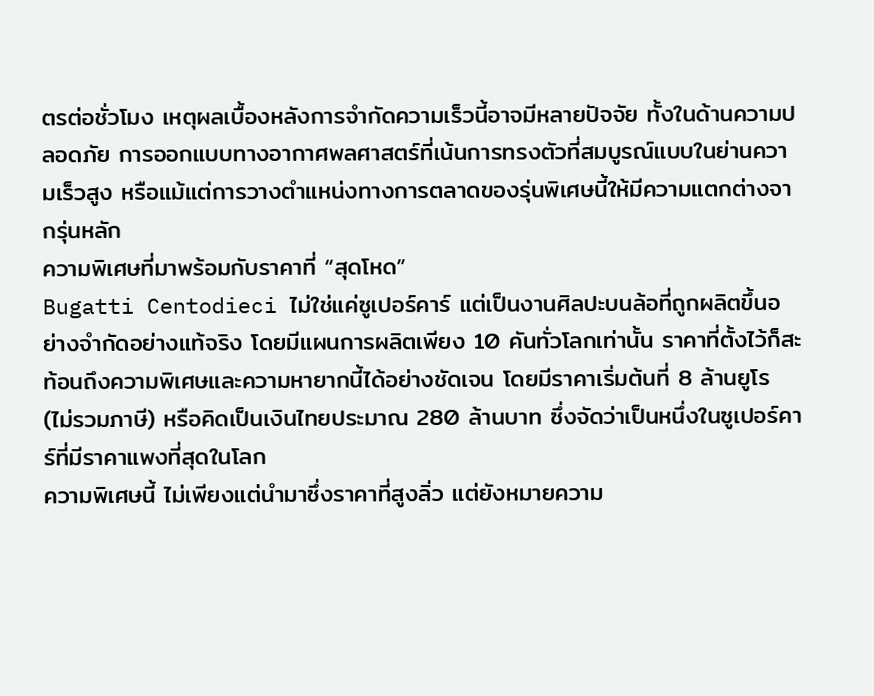ตรต่อชั่วโมง เหตุผลเบื้องหลังการจำกัดความเร็วนี้อาจมีหลายปัจจัย ทั้งในด้านความปลอดภัย การออกแบบทางอากาศพลศาสตร์ที่เน้นการทรงตัวที่สมบูรณ์แบบในย่านความเร็วสูง หรือแม้แต่การวางตำแหน่งทางการตลาดของรุ่นพิเศษนี้ให้มีความแตกต่างจากรุ่นหลัก
ความพิเศษที่มาพร้อมกับราคาที่ “สุดโหด”
Bugatti Centodieci ไม่ใช่แค่ซูเปอร์คาร์ แต่เป็นงานศิลปะบนล้อที่ถูกผลิตขึ้นอย่างจำกัดอย่างแท้จริง โดยมีแผนการผลิตเพียง 10 คันทั่วโลกเท่านั้น ราคาที่ตั้งไว้ก็สะท้อนถึงความพิเศษและความหายากนี้ได้อย่างชัดเจน โดยมีราคาเริ่มต้นที่ 8 ล้านยูโร (ไม่รวมภาษี) หรือคิดเป็นเงินไทยประมาณ 280 ล้านบาท ซึ่งจัดว่าเป็นหนึ่งในซูเปอร์คาร์ที่มีราคาแพงที่สุดในโลก
ความพิเศษนี้ ไม่เพียงแต่นำมาซึ่งราคาที่สูงลิ่ว แต่ยังหมายความ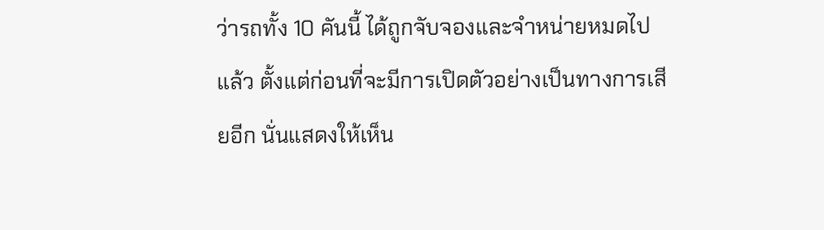ว่ารถทั้ง 10 คันนี้ ได้ถูกจับจองและจำหน่ายหมดไปแล้ว ตั้งแต่ก่อนที่จะมีการเปิดตัวอย่างเป็นทางการเสียอีก นั่นแสดงให้เห็น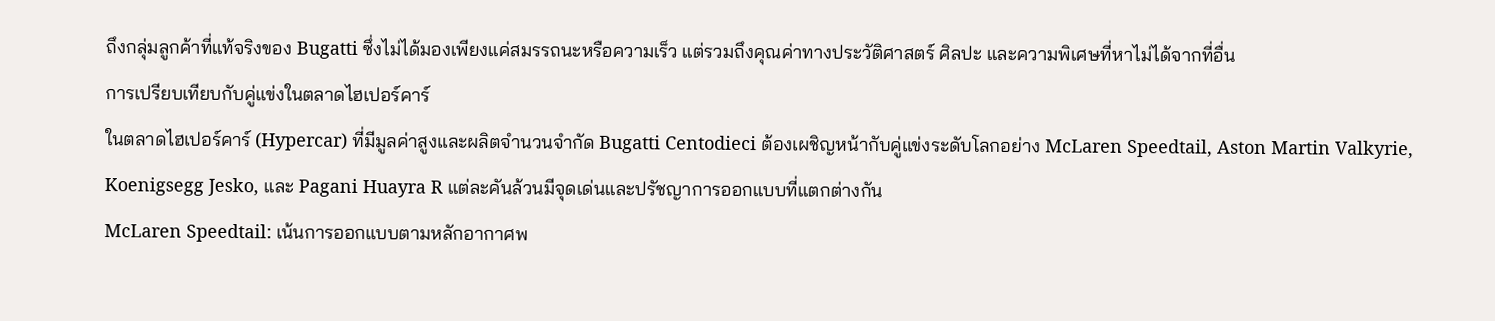ถึงกลุ่มลูกค้าที่แท้จริงของ Bugatti ซึ่งไม่ได้มองเพียงแค่สมรรถนะหรือความเร็ว แต่รวมถึงคุณค่าทางประวัติศาสตร์ ศิลปะ และความพิเศษที่หาไม่ได้จากที่อื่น
การเปรียบเทียบกับคู่แข่งในตลาดไฮเปอร์คาร์
ในตลาดไฮเปอร์คาร์ (Hypercar) ที่มีมูลค่าสูงและผลิตจำนวนจำกัด Bugatti Centodieci ต้องเผชิญหน้ากับคู่แข่งระดับโลกอย่าง McLaren Speedtail, Aston Martin Valkyrie, Koenigsegg Jesko, และ Pagani Huayra R แต่ละคันล้วนมีจุดเด่นและปรัชญาการออกแบบที่แตกต่างกัน
McLaren Speedtail: เน้นการออกแบบตามหลักอากาศพ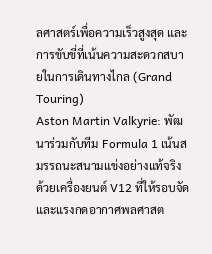ลศาสตร์เพื่อความเร็วสูงสุด และการขับขี่ที่เน้นความสะดวกสบายในการเดินทางไกล (Grand Touring)
Aston Martin Valkyrie: พัฒนาร่วมกับทีม Formula 1 เน้นสมรรถนะสนามแข่งอย่างแท้จริง ด้วยเครื่องยนต์ V12 ที่ให้รอบจัดและแรงกดอากาศพลศาสต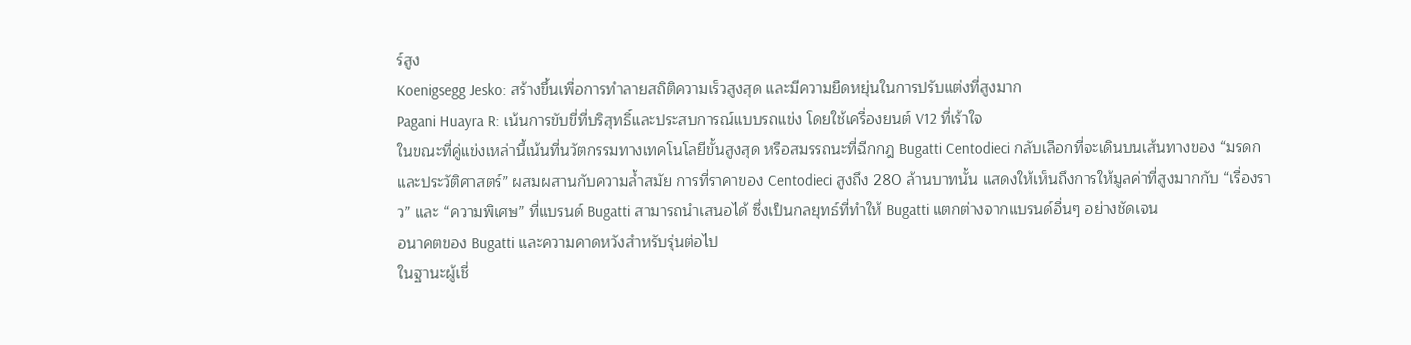ร์สูง
Koenigsegg Jesko: สร้างขึ้นเพื่อการทำลายสถิติความเร็วสูงสุด และมีความยืดหยุ่นในการปรับแต่งที่สูงมาก
Pagani Huayra R: เน้นการขับขี่ที่บริสุทธิ์และประสบการณ์แบบรถแข่ง โดยใช้เครื่องยนต์ V12 ที่เร้าใจ
ในขณะที่คู่แข่งเหล่านี้เน้นที่นวัตกรรมทางเทคโนโลยีขั้นสูงสุด หรือสมรรถนะที่ฉีกกฎ Bugatti Centodieci กลับเลือกที่จะเดินบนเส้นทางของ “มรดกและประวัติศาสตร์” ผสมผสานกับความล้ำสมัย การที่ราคาของ Centodieci สูงถึง 280 ล้านบาทนั้น แสดงให้เห็นถึงการให้มูลค่าที่สูงมากกับ “เรื่องราว” และ “ความพิเศษ” ที่แบรนด์ Bugatti สามารถนำเสนอได้ ซึ่งเป็นกลยุทธ์ที่ทำให้ Bugatti แตกต่างจากแบรนด์อื่นๆ อย่างชัดเจน
อนาคตของ Bugatti และความคาดหวังสำหรับรุ่นต่อไป
ในฐานะผู้เชี่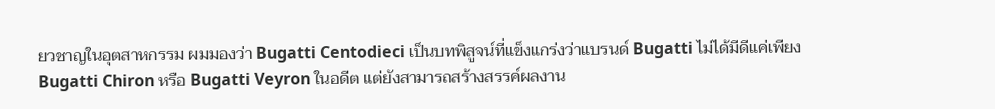ยวชาญในอุตสาหกรรม ผมมองว่า Bugatti Centodieci เป็นบทพิสูจน์ที่แข็งแกร่งว่าแบรนด์ Bugatti ไม่ได้มีดีแค่เพียง Bugatti Chiron หรือ Bugatti Veyron ในอดีต แต่ยังสามารถสร้างสรรค์ผลงาน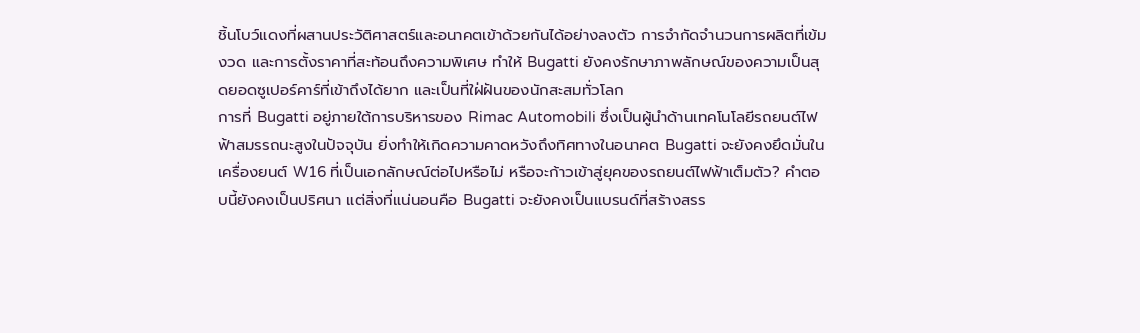ชิ้นโบว์แดงที่ผสานประวัติศาสตร์และอนาคตเข้าด้วยกันได้อย่างลงตัว การจำกัดจำนวนการผลิตที่เข้มงวด และการตั้งราคาที่สะท้อนถึงความพิเศษ ทำให้ Bugatti ยังคงรักษาภาพลักษณ์ของความเป็นสุดยอดซูเปอร์คาร์ที่เข้าถึงได้ยาก และเป็นที่ใฝ่ฝันของนักสะสมทั่วโลก
การที่ Bugatti อยู่ภายใต้การบริหารของ Rimac Automobili ซึ่งเป็นผู้นำด้านเทคโนโลยีรถยนต์ไฟฟ้าสมรรถนะสูงในปัจจุบัน ยิ่งทำให้เกิดความคาดหวังถึงทิศทางในอนาคต Bugatti จะยังคงยึดมั่นในเครื่องยนต์ W16 ที่เป็นเอกลักษณ์ต่อไปหรือไม่ หรือจะก้าวเข้าสู่ยุคของรถยนต์ไฟฟ้าเต็มตัว? คำตอบนี้ยังคงเป็นปริศนา แต่สิ่งที่แน่นอนคือ Bugatti จะยังคงเป็นแบรนด์ที่สร้างสรร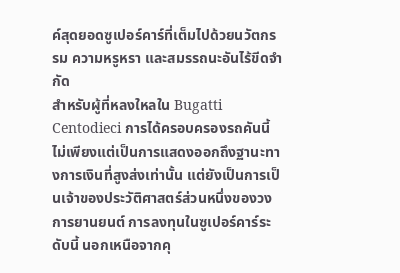ค์สุดยอดซูเปอร์คาร์ที่เต็มไปด้วยนวัตกรรม ความหรูหรา และสมรรถนะอันไร้ขีดจำกัด
สำหรับผู้ที่หลงใหลใน Bugatti Centodieci การได้ครอบครองรถคันนี้ไม่เพียงแต่เป็นการแสดงออกถึงฐานะทางการเงินที่สูงส่งเท่านั้น แต่ยังเป็นการเป็นเจ้าของประวัติศาสตร์ส่วนหนึ่งของวงการยานยนต์ การลงทุนในซูเปอร์คาร์ระดับนี้ นอกเหนือจากคุ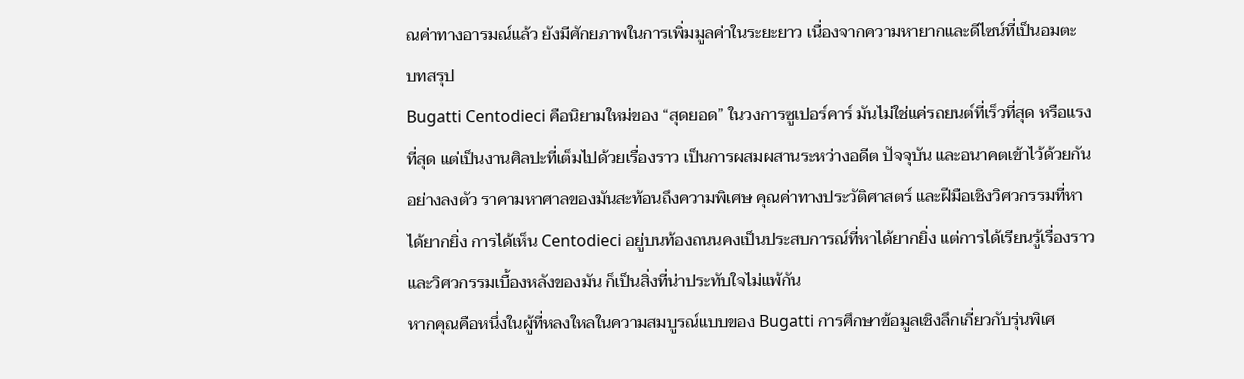ณค่าทางอารมณ์แล้ว ยังมีศักยภาพในการเพิ่มมูลค่าในระยะยาว เนื่องจากความหายากและดีไซน์ที่เป็นอมตะ
บทสรุป
Bugatti Centodieci คือนิยามใหม่ของ “สุดยอด” ในวงการซูเปอร์คาร์ มันไม่ใช่แค่รถยนต์ที่เร็วที่สุด หรือแรงที่สุด แต่เป็นงานศิลปะที่เต็มไปด้วยเรื่องราว เป็นการผสมผสานระหว่างอดีต ปัจจุบัน และอนาคตเข้าไว้ด้วยกันอย่างลงตัว ราคามหาศาลของมันสะท้อนถึงความพิเศษ คุณค่าทางประวัติศาสตร์ และฝีมือเชิงวิศวกรรมที่หาได้ยากยิ่ง การได้เห็น Centodieci อยู่บนท้องถนนคงเป็นประสบการณ์ที่หาได้ยากยิ่ง แต่การได้เรียนรู้เรื่องราวและวิศวกรรมเบื้องหลังของมัน ก็เป็นสิ่งที่น่าประทับใจไม่แพ้กัน
หากคุณคือหนึ่งในผู้ที่หลงใหลในความสมบูรณ์แบบของ Bugatti การศึกษาข้อมูลเชิงลึกเกี่ยวกับรุ่นพิเศ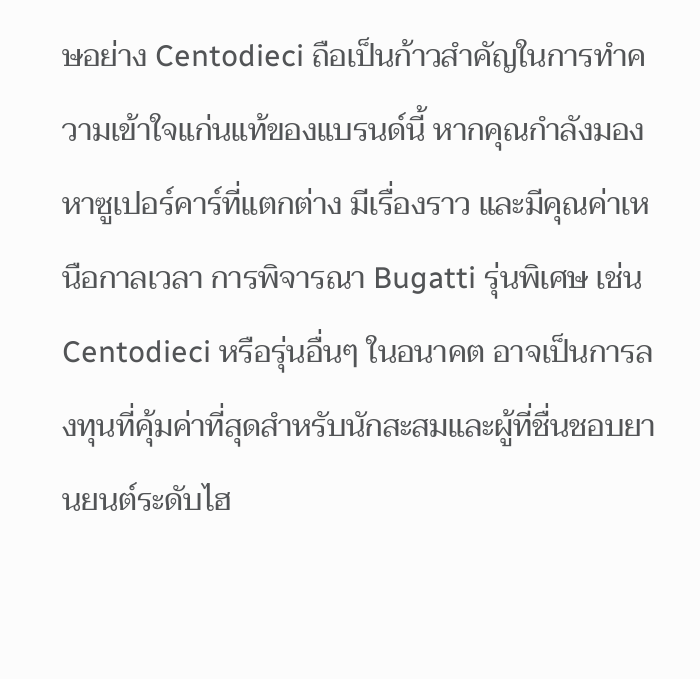ษอย่าง Centodieci ถือเป็นก้าวสำคัญในการทำความเข้าใจแก่นแท้ของแบรนด์นี้ หากคุณกำลังมองหาซูเปอร์คาร์ที่แตกต่าง มีเรื่องราว และมีคุณค่าเหนือกาลเวลา การพิจารณา Bugatti รุ่นพิเศษ เช่น Centodieci หรือรุ่นอื่นๆ ในอนาคต อาจเป็นการลงทุนที่คุ้มค่าที่สุดสำหรับนักสะสมและผู้ที่ชื่นชอบยานยนต์ระดับไฮ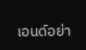เอนด์อย่า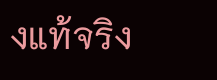งแท้จริง